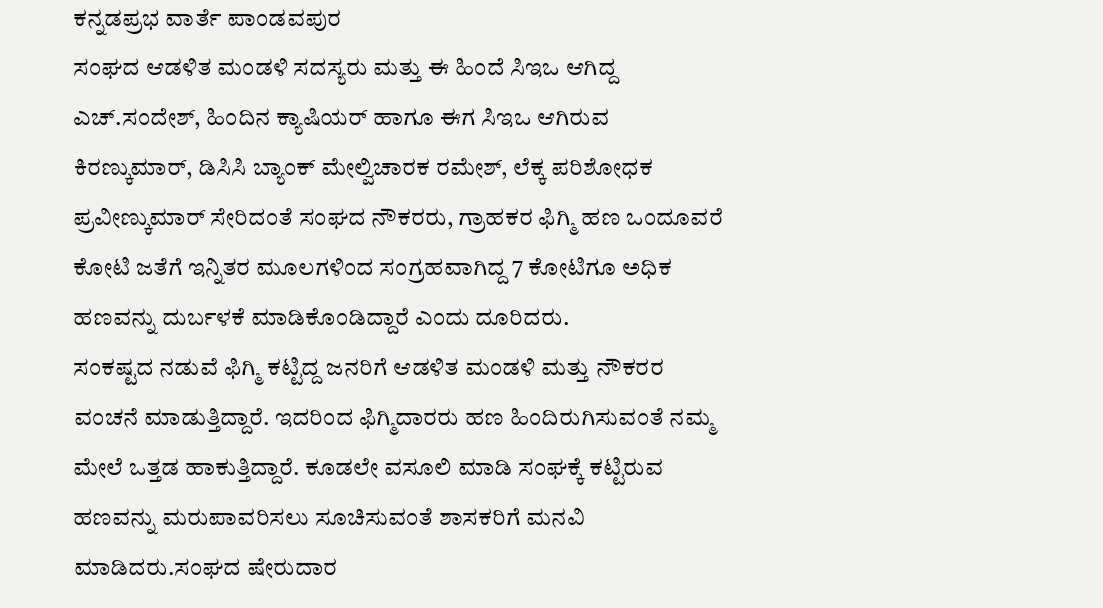ಕನ್ನಡಪ್ರಭ ವಾರ್ತೆ ಪಾಂಡವಪುರ
ಸಂಘದ ಆಡಳಿತ ಮಂಡಳಿ ಸದಸ್ಯರು ಮತ್ತು ಈ ಹಿಂದೆ ಸಿಇಒ ಆಗಿದ್ದ ಎಚ್.ಸಂದೇಶ್, ಹಿಂದಿನ ಕ್ಯಾಷಿಯರ್ ಹಾಗೂ ಈಗ ಸಿಇಒ ಆಗಿರುವ ಕಿರಣ್ಕುಮಾರ್, ಡಿಸಿಸಿ ಬ್ಯಾಂಕ್ ಮೇಲ್ವಿಚಾರಕ ರಮೇಶ್, ಲೆಕ್ಕ ಪರಿಶೋಧಕ ಪ್ರವೀಣ್ಕುಮಾರ್ ಸೇರಿದಂತೆ ಸಂಘದ ನೌಕರರು, ಗ್ರಾಹಕರ ಫಿಗ್ಮಿ ಹಣ ಒಂದೂವರೆ ಕೋಟಿ ಜತೆಗೆ ಇನ್ನಿತರ ಮೂಲಗಳಿಂದ ಸಂಗ್ರಹವಾಗಿದ್ದ 7 ಕೋಟಿಗೂ ಅಧಿಕ ಹಣವನ್ನು ದುರ್ಬಳಕೆ ಮಾಡಿಕೊಂಡಿದ್ದಾರೆ ಎಂದು ದೂರಿದರು.
ಸಂಕಷ್ಟದ ನಡುವೆ ಫಿಗ್ಮಿ ಕಟ್ಟಿದ್ದ ಜನರಿಗೆ ಆಡಳಿತ ಮಂಡಳಿ ಮತ್ತು ನೌಕರರ ವಂಚನೆ ಮಾಡುತ್ತಿದ್ದಾರೆ. ಇದರಿಂದ ಫಿಗ್ಮಿದಾರರು ಹಣ ಹಿಂದಿರುಗಿಸುವಂತೆ ನಮ್ಮ ಮೇಲೆ ಒತ್ತಡ ಹಾಕುತ್ತಿದ್ದಾರೆ. ಕೂಡಲೇ ವಸೂಲಿ ಮಾಡಿ ಸಂಘಕ್ಕೆ ಕಟ್ಟಿರುವ ಹಣವನ್ನು ಮರುಪಾವರಿಸಲು ಸೂಚಿಸುವಂತೆ ಶಾಸಕರಿಗೆ ಮನವಿ ಮಾಡಿದರು.ಸಂಘದ ಷೇರುದಾರ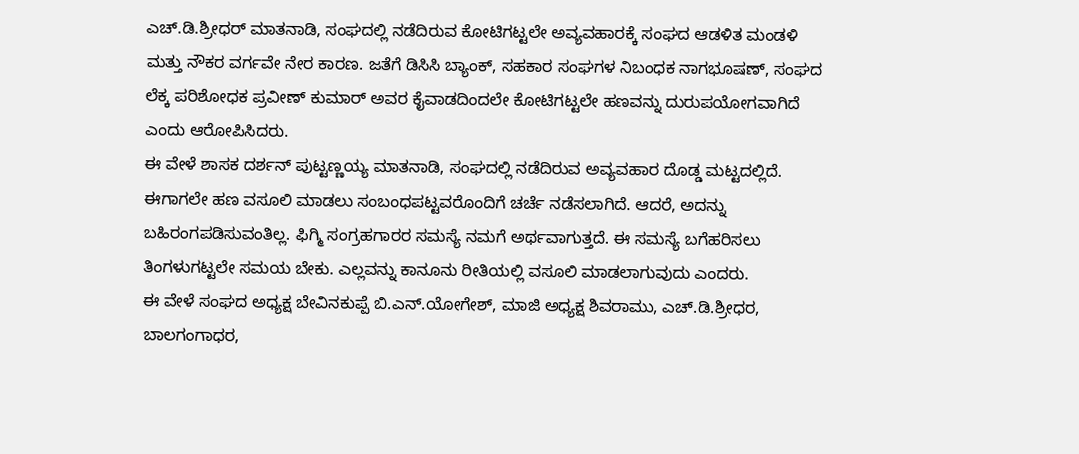ಎಚ್.ಡಿ.ಶ್ರೀಧರ್ ಮಾತನಾಡಿ, ಸಂಘದಲ್ಲಿ ನಡೆದಿರುವ ಕೋಟಿಗಟ್ಟಲೇ ಅವ್ಯವಹಾರಕ್ಕೆ ಸಂಘದ ಆಡಳಿತ ಮಂಡಳಿ ಮತ್ತು ನೌಕರ ವರ್ಗವೇ ನೇರ ಕಾರಣ. ಜತೆಗೆ ಡಿಸಿಸಿ ಬ್ಯಾಂಕ್, ಸಹಕಾರ ಸಂಘಗಳ ನಿಬಂಧಕ ನಾಗಭೂಷಣ್, ಸಂಘದ ಲೆಕ್ಕ ಪರಿಶೋಧಕ ಪ್ರವೀಣ್ ಕುಮಾರ್ ಅವರ ಕೈವಾಡದಿಂದಲೇ ಕೋಟಿಗಟ್ಟಲೇ ಹಣವನ್ನು ದುರುಪಯೋಗವಾಗಿದೆ ಎಂದು ಆರೋಪಿಸಿದರು.
ಈ ವೇಳೆ ಶಾಸಕ ದರ್ಶನ್ ಪುಟ್ಟಣ್ಣಯ್ಯ ಮಾತನಾಡಿ, ಸಂಘದಲ್ಲಿ ನಡೆದಿರುವ ಅವ್ಯವಹಾರ ದೊಡ್ಡ ಮಟ್ಟದಲ್ಲಿದೆ. ಈಗಾಗಲೇ ಹಣ ವಸೂಲಿ ಮಾಡಲು ಸಂಬಂಧಪಟ್ಟವರೊಂದಿಗೆ ಚರ್ಚೆ ನಡೆಸಲಾಗಿದೆ. ಆದರೆ, ಅದನ್ನು ಬಹಿರಂಗಪಡಿಸುವಂತಿಲ್ಲ. ಫಿಗ್ಮಿ ಸಂಗ್ರಹಗಾರರ ಸಮಸ್ಯೆ ನಮಗೆ ಅರ್ಥವಾಗುತ್ತದೆ. ಈ ಸಮಸ್ಯೆ ಬಗೆಹರಿಸಲು ತಿಂಗಳುಗಟ್ಟಲೇ ಸಮಯ ಬೇಕು. ಎಲ್ಲವನ್ನು ಕಾನೂನು ರೀತಿಯಲ್ಲಿ ವಸೂಲಿ ಮಾಡಲಾಗುವುದು ಎಂದರು.
ಈ ವೇಳೆ ಸಂಘದ ಅಧ್ಯಕ್ಷ ಬೇವಿನಕುಪ್ಪೆ ಬಿ.ಎನ್.ಯೋಗೇಶ್, ಮಾಜಿ ಅಧ್ಯಕ್ಷ ಶಿವರಾಮು, ಎಚ್.ಡಿ.ಶ್ರೀಧರ, ಬಾಲಗಂಗಾಧರ,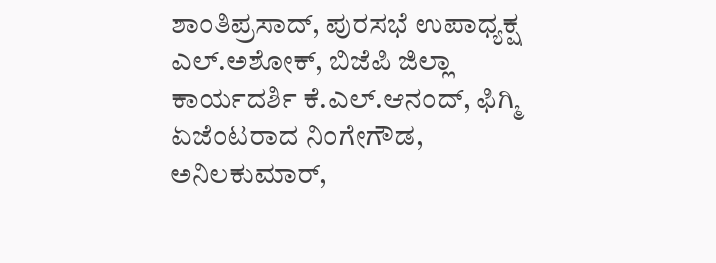ಶಾಂತಿಪ್ರಸಾದ್, ಪುರಸಭೆ ಉಪಾಧ್ಯಕ್ಷ ಎಲ್.ಅಶೋಕ್, ಬಿಜೆಪಿ ಜಿಲ್ಲಾ ಕಾರ್ಯದರ್ಶಿ ಕೆ.ಎಲ್.ಆನಂದ್, ಫಿಗ್ಮಿ ಏಜೆಂಟರಾದ ನಿಂಗೇಗೌಡ, ಅನಿಲಕುಮಾರ್,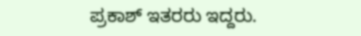ಪ್ರಕಾಶ್ ಇತರರು ಇದ್ದರು.